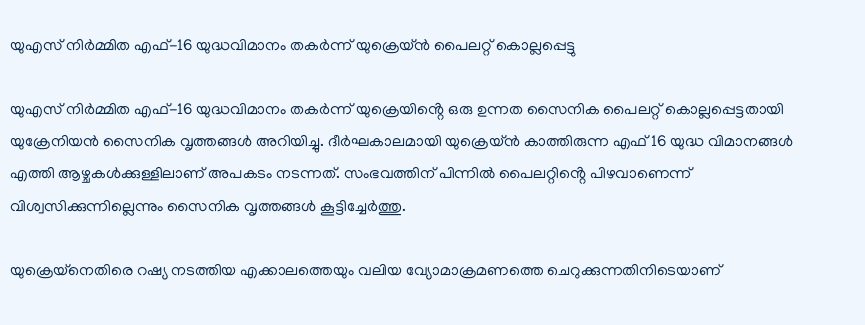യുഎസ് നിർമ്മിത എഫ്-16 യുദ്ധവിമാനം തകർന്ന് യുക്രെയ്ൻ പൈലറ്റ് കൊല്ലപ്പെട്ടു

യുഎസ് നിർമ്മിത എഫ്-16 യുദ്ധവിമാനം തകർന്ന് യുക്രെയിൻ്റെ ഒരു ഉന്നത സൈനിക പൈലറ്റ് കൊല്ലപ്പെട്ടതായി യുക്രേനിയൻ സൈനിക വൃത്തങ്ങൾ അറിയിച്ചു. ദീർഘകാലമായി യുക്രെയ്ൻ കാത്തിരുന്ന എഫ് 16 യുദ്ധ വിമാനങ്ങൾ എത്തി ആഴ്ചകൾക്കുള്ളിലാണ് അപകടം നടന്നത്. സംഭവത്തിന് പിന്നിൽ പൈലറ്റിൻ്റെ പിഴവാണെന്ന് വിശ്വസിക്കുന്നില്ലെന്നും സൈനിക വൃത്തങ്ങൾ കൂട്ടിച്ചേർത്തു.

യുക്രെയ്‌നെതിരെ റഷ്യ നടത്തിയ എക്കാലത്തെയും വലിയ വ്യോമാക്രമണത്തെ ചെറുക്കുന്നതിനിടെയാണ്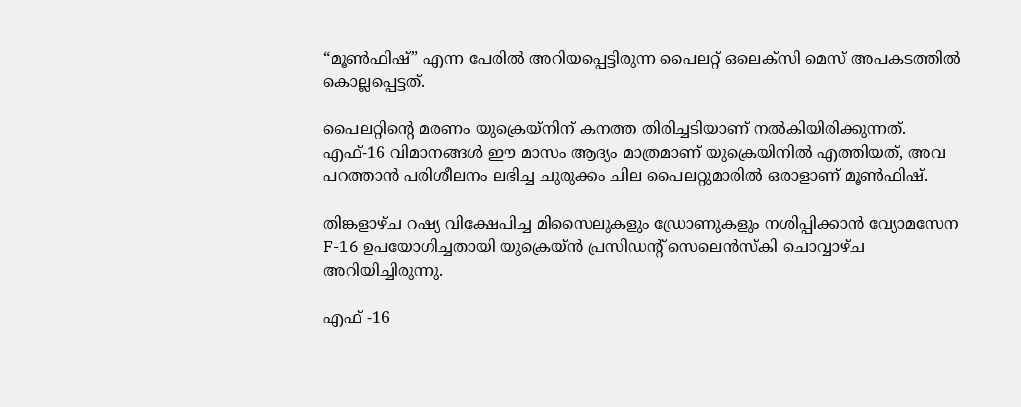“മൂൺഫിഷ്” എന്ന പേരിൽ അറിയപ്പെട്ടിരുന്ന പൈലറ്റ് ഒലെക്‌സി മെസ് അപകടത്തിൽ കൊല്ലപ്പെട്ടത്.

പൈലറ്റിൻ്റെ മരണം യുക്രെയ്‌നിന് കനത്ത തിരിച്ചടിയാണ് നൽകിയിരിക്കുന്നത്. എഫ്-16 വിമാനങ്ങൾ ഈ മാസം ആദ്യം മാത്രമാണ് യുക്രെയിനിൽ എത്തിയത്, അവ പറത്താൻ പരിശീലനം ലഭിച്ച ചുരുക്കം ചില പൈലറ്റുമാരിൽ ഒരാളാണ് മൂൺഫിഷ്.

തിങ്കളാഴ്ച റഷ്യ വിക്ഷേപിച്ച മിസൈലുകളും ഡ്രോണുകളും നശിപ്പിക്കാൻ വ്യോമസേന F-16 ഉപയോഗിച്ചതായി യുക്രെയ്ൻ പ്രസിഡൻ്റ് സെലെൻസ്‌കി ചൊവ്വാഴ്ച അറിയിച്ചിരുന്നു.

എഫ് -16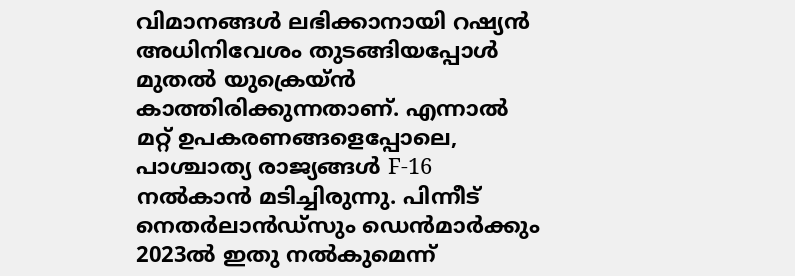വിമാനങ്ങൾ ലഭിക്കാനായി റഷ്യൻ അധിനിവേശം തുടങ്ങിയപ്പോൾ മുതൽ യുക്രെയ്ൻ കാത്തിരിക്കുന്നതാണ്. എന്നാൽ മറ്റ് ഉപകരണങ്ങളെപ്പോലെ, പാശ്ചാത്യ രാജ്യങ്ങൾ F-16 നൽകാൻ മടിച്ചിരുന്നു. പിന്നീട് നെതർലാൻഡ്‌സും ഡെൻമാർക്കും 2023ൽ ഇതു നൽകുമെന്ന്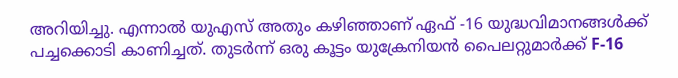അറിയിച്ചു. എന്നാൽ യുഎസ് അതും കഴിഞ്ഞാണ് ഏഫ് -16 യുദ്ധവിമാനങ്ങൾക്ക് പച്ചക്കൊടി കാണിച്ചത്. തുടർന്ന് ഒരു കൂട്ടം യുക്രേനിയൻ പൈലറ്റുമാർക്ക് F-16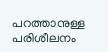പറത്താനുള്ള പരിശീലനം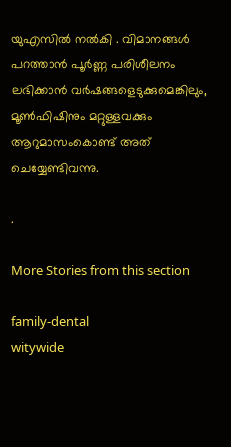യുഎസിൽ നൽകി . വിമാനങ്ങൾ പറത്താൻ പൂർണ്ണ പരിശീലനം ലഭിക്കാൻ വർഷങ്ങളെടുക്കുമെങ്കിലും, മൂൺഫിഷിനും മറ്റുള്ളവക്കും ആറുമാസംകൊണ്ട് അത് ചെയ്യേണ്ടിവന്നു.

.

More Stories from this section

family-dental
witywide